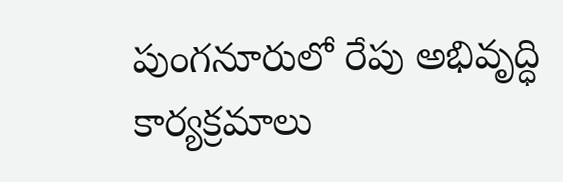పుంగనూరులో రేపు అభివృద్ధి కార్యక్రమాలు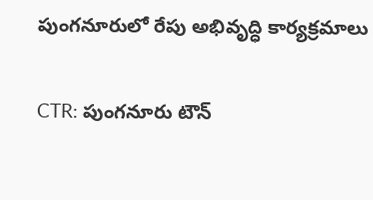పుంగనూరులో రేపు అభివృద్ధి కార్యక్రమాలు

CTR: పుంగనూరు టౌన్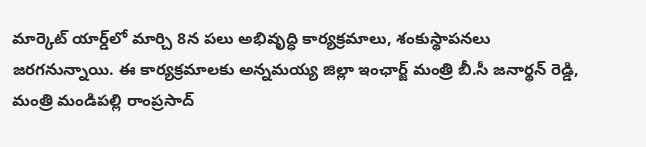మార్కెట్ యార్డ్‌లో మార్చి 8న పలు అభివృద్ధి కార్యక్రమాలు, శంకుస్థాపనలు జరగనున్నాయి. ఈ కార్యక్రమాలకు అన్నమయ్య జిల్లా ఇంఛార్జ్ మంత్రి బీ.సీ జనార్థన్ రెడ్డి, మంత్రి మండిపల్లి రాంప్రసాద్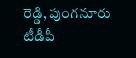రెడ్డి, పుంగనూరు టీడీపీ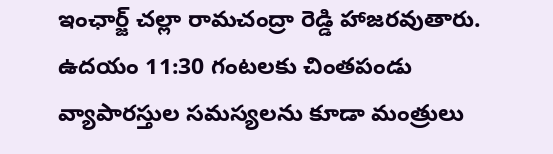ఇంఛార్జ్ చల్లా రామచంద్రా రెడ్డి హాజరవుతారు. ఉదయం 11:30 గంటలకు చింతపండు వ్యాపారస్తుల సమస్యలను కూడా మంత్రులు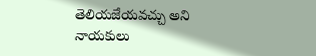తెలియజేయవచ్చు అని నాయకులు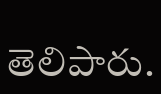తెలిపారు.